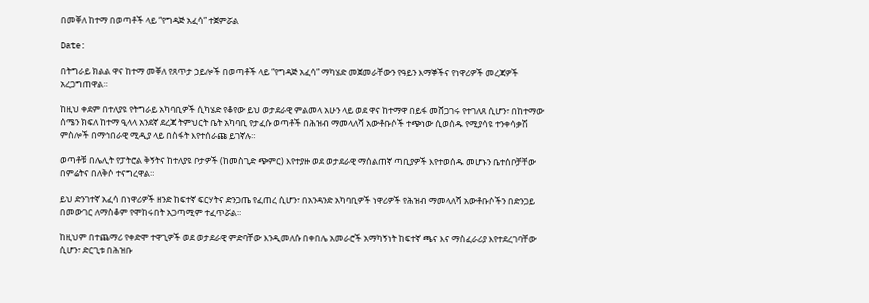በመቐለ ከተማ በወጣቶች ላይ “የግዳጅ አፈሳ” ተጀምሯል

Date:

በትግራይ ክልል ዋና ከተማ መቐለ የጸጥታ ኃይሎች በወጣቶች ላይ “የግዳጅ አፈሳ” ማካሄድ መጀመራቸውን የዓይን እማኞችና የነዋሪዎች መረጃዎች አረጋግጠዋል።

ከዚህ ቀደም በተለያዩ የትግራይ አካባቢዎች ሲካሄድ የቆየው ይህ ወታደራዊ ምልመላ አሁን ላይ ወደ ዋና ከተማዋ በይፋ መሸጋገሩ የተገለጸ ሲሆን፣ በከተማው ሰሜን ክፍለ ከተማ ዒላላ አንደኛ ደረጃ ትምህርት ቤት አካባቢ የታፈሱ ወጣቶች በሕዝብ ማመላለሻ አውቶቡሶች ተጭነው ሲወሰዱ የሚያሳዩ ተንቀሳቃሽ ምስሎች በማኅበራዊ ሚዲያ ላይ በስፋት እየተሰራጩ ይገኛሉ።

ወጣቶቹ በሌሊት የፓትሮል ቅኝትና ከተለያዩ ቦታዎች (ከመስጊድ ጭምር) እየተያዙ ወደ ወታደራዊ ማሰልጠኛ ጣቢያዎች እየተወሰዱ መሆኑን ቤተሰቦቻቸው በምሬትና በለቅሶ ተናግረዋል።

ይህ ድንገተኛ አፈሳ በነዋሪዎች ዘንድ ከፍተኛ ፍርሃትና ድንጋጤ የፈጠረ ሲሆን፣ በአንዳንድ አካባቢዎች ነዋሪዎች የሕዝብ ማመላለሻ አውቶቡሶችን በድንጋይ በመውገር ለማስቆም የሞከሩበት አጋጣሚም ተፈጥሯል።

ከዚህም በተጨማሪ የቀድሞ ተዋጊዎች ወደ ወታደራዊ ምድባቸው እንዲመለሱ በቀበሌ አመራሮች አማካኝነት ከፍተኛ ጫና እና ማስፈራሪያ እየተደረገባቸው ሲሆን፣ ድርጊቱ በሕዝቡ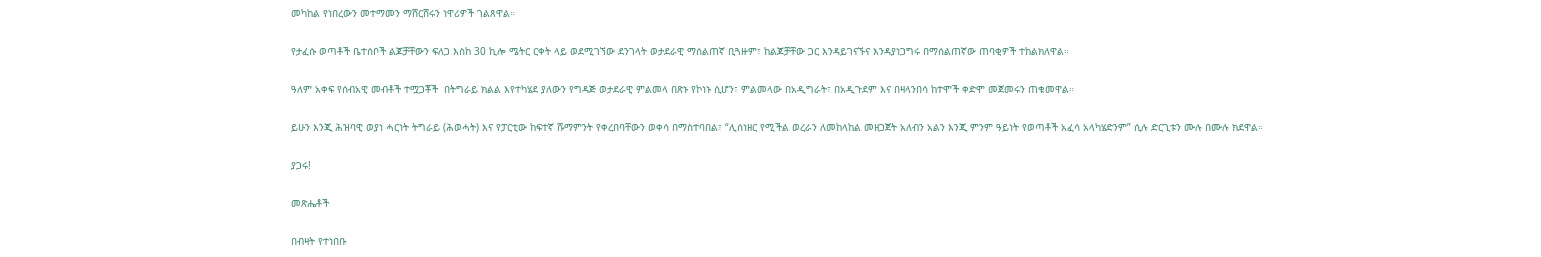መካከል የነበረውን መተማመን ማሸርሸሩን ነዋሪዎች ገልጸዋል።

የታፈሱ ወጣቶች ቤተሰቦች ልጆቻቸውን ፍለጋ እስከ 30 ኪሎ ሜትር ርቀት ላይ ወደሚገኘው ደንገላት ወታደራዊ ማሰልጠኛ ቢጓዙም፣ ከልጆቻቸው ጋር እንዳይገናኙና እንዳያነጋግሩ በማሰልጠኛው ጠባቂዎች ተከልክለዋል።

ዓለም አቀፍ የሰብአዊ መብቶች ተሟጋቾች  በትግራይ ክልል እየተካሄደ ያለውን የግዳጅ ወታደራዊ ምልመላ በጽኑ የኮነኑ ሲሆን፣ ምልመላው በአዲግራት፣ በአዲጉደም እና በዛላንበሳ ከተሞች ቀድሞ መጀመሩን ጠቁመዋል።

ይሁን እንጂ ሕዝባዊ ወያነ ሓርነት ትግራይ (ሕወሓት) እና የፓርቲው ከፍተኛ ሹማምንት የቀረበባቸውን ወቀሳ በማስተባበል፣ “ሊሰነዘር የሚችል ወረራን ለመከላከል መዘጋጀት አለብን አልን እንጂ ምንም ዓይነት የወጣቶች አፈሳ አላካሄድንም” ሲሉ ድርጊቱን ሙሉ በሙሉ ክደዋል።

ያጋሩ!

መጽሔቶች

በብዛት የተነበቡ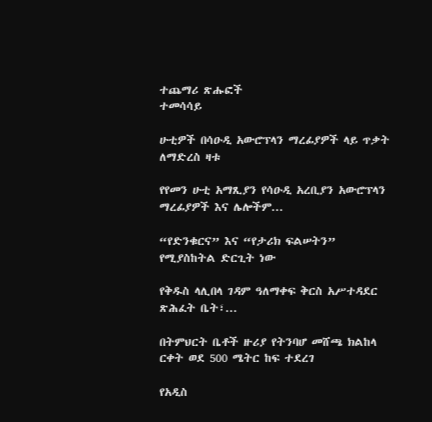ተጨማሪ ጽሑፎች
ተመሳሳይ

ሁቲዎች በሳዑዲ አውሮፕላን ማረፊያዎች ላይ ጥቃት ለማድረስ ዛቱ

የየመን ሁቲ አማጺያን የሳዑዲ አረቢያን አውሮፕላን ማረፊያዎች እና ሌሎችም...

“የድንቁርና” እና “የታሪክ ፍልሠትን” የሚያስከትል ድርጊት ነው

የቅዱስ ላሊበላ ገዳም ዓለማቀፍ ቅርስ አሥተዳደር ጽሕፈት ቤት፣...

በትምህርት ቤቶች ዙሪያ የትንባሆ መሸጫ ክልከላ ርቀት ወደ 500 ሜትር ከፍ ተደረገ

የአዲስ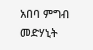አበባ ምግብ መድሃኒት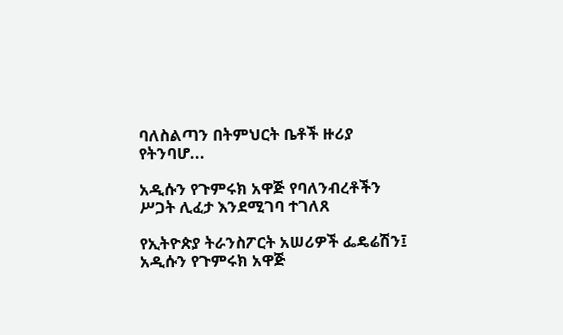ባለስልጣን በትምህርት ቤቶች ዙሪያ የትንባሆ...

አዲሱን የጉምሩክ አዋጅ የባለንብረቶችን ሥጋት ሊፈታ እንደሚገባ ተገለጸ

የኢትዮጵያ ትራንስፖርት አሠሪዎች ፌዴሬሽን፤ አዲሱን የጉምሩክ አዋጅ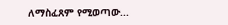ለማስፈጸም የሚወጣው...